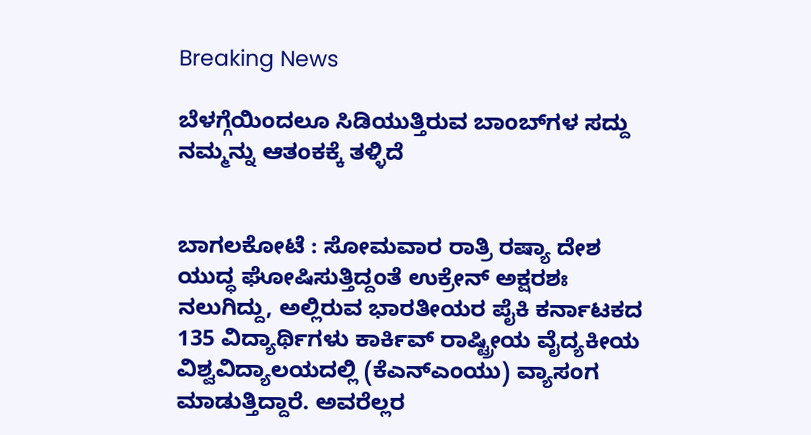Breaking News

ಬೆಳಗ್ಗೆಯಿಂದಲೂ ಸಿಡಿಯುತ್ತಿರುವ ಬಾಂಬ್‌ಗಳ ಸದ್ದು ನಮ್ಮನ್ನು ಆತಂಕಕ್ಕೆ ತಳ್ಳಿದೆ


ಬಾಗಲಕೋಟೆ : ಸೋಮವಾರ ರಾತ್ರಿ ರಷ್ಯಾ ದೇಶ ಯುದ್ಧ ಘೋಷಿಸುತ್ತಿದ್ದಂತೆ ಉಕ್ರೇನ್ ಅಕ್ಷರಶಃ ನಲುಗಿದ್ದು, ಅಲ್ಲಿರುವ ಭಾರತೀಯರ ಪೈಕಿ ಕರ್ನಾಟಕದ 135 ವಿದ್ಯಾರ್ಥಿಗಳು ಕಾರ್ಕಿವ್ ರಾಷ್ಟ್ರೀಯ ವೈದ್ಯಕೀಯ ವಿಶ್ವವಿದ್ಯಾಲಯದಲ್ಲಿ (ಕೆಎನ್‌ಎಂಯು) ವ್ಯಾಸಂಗ ಮಾಡುತ್ತಿದ್ದಾರೆ. ಅವರೆಲ್ಲರ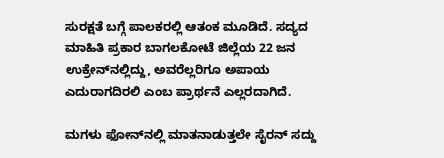ಸುರಕ್ಷತೆ ಬಗ್ಗೆ ಪಾಲಕರಲ್ಲಿ ಆತಂಕ ಮೂಡಿದೆ. ಸದ್ಯದ ಮಾಹಿತಿ ಪ್ರಕಾರ ಬಾಗಲಕೋಟೆ ಜಿಲ್ಲೆಯ 22 ಜನ ಉಕ್ರೇನ್‌ನಲ್ಲಿದ್ದು, ಅವರೆಲ್ಲರಿಗೂ ಅಪಾಯ ಎದುರಾಗದಿರಲಿ ಎಂಬ ಪ್ರಾರ್ಥನೆ ಎಲ್ಲರದಾಗಿದೆ.

ಮಗಳು ಫೋನ್‌ನಲ್ಲಿ ಮಾತನಾಡುತ್ತಲೇ ಸೈರನ್ ಸದ್ದು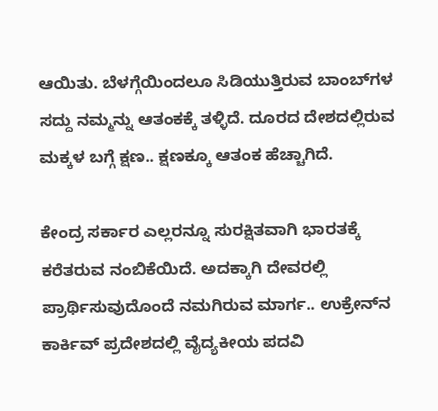ಆಯಿತು. ಬೆಳಗ್ಗೆಯಿಂದಲೂ ಸಿಡಿಯುತ್ತಿರುವ ಬಾಂಬ್‌ಗಳ ಸದ್ದು ನಮ್ಮನ್ನು ಆತಂಕಕ್ಕೆ ತಳ್ಳಿದೆ. ದೂರದ ದೇಶದಲ್ಲಿರುವ ಮಕ್ಕಳ ಬಗ್ಗೆ ಕ್ಷಣ.. ಕ್ಷಣಕ್ಕೂ ಆತಂಕ ಹೆಚ್ಚಾಗಿದೆ.

ಕೇಂದ್ರ ಸರ್ಕಾರ ಎಲ್ಲರನ್ನೂ ಸುರಕ್ಷಿತವಾಗಿ ಭಾರತಕ್ಕೆ ಕರೆತರುವ ನಂಬಿಕೆಯಿದೆ. ಅದಕ್ಕಾಗಿ ದೇವರಲ್ಲಿ ಪ್ರಾರ್ಥಿಸುವುದೊಂದೆ ನಮಗಿರುವ ಮಾರ್ಗ.. ಉಕ್ರೇನ್‌ನ ಕಾರ್ಕಿವ್ ಪ್ರದೇಶದಲ್ಲಿ ವೈದ್ಯಕೀಯ ಪದವಿ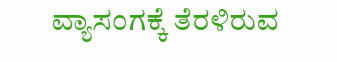ವ್ಯಾಸಂಗಕ್ಕೆ ತೆರಳಿರುವ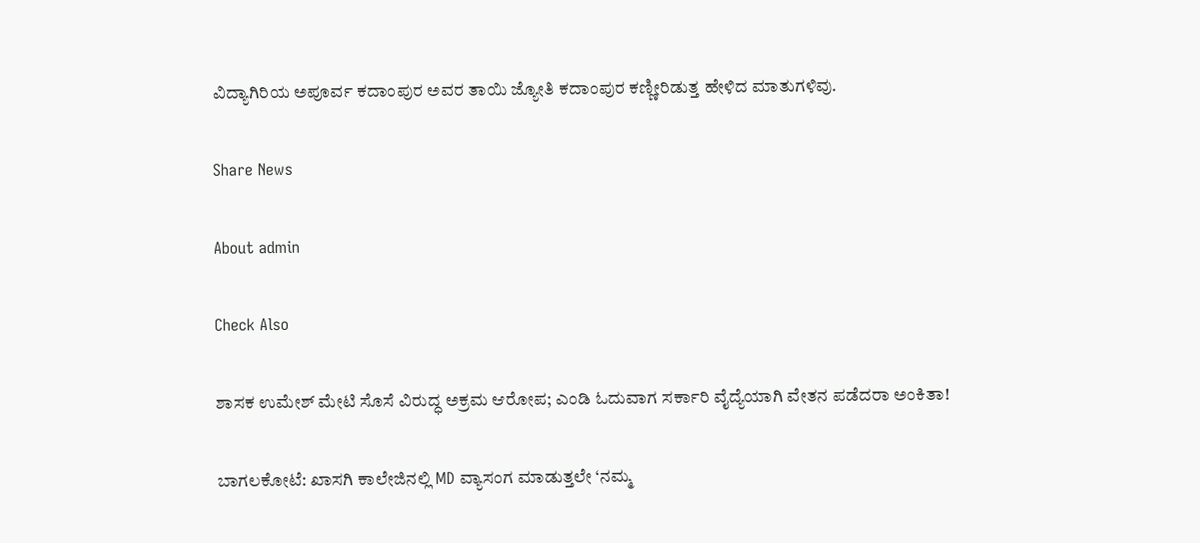ವಿದ್ಯಾಗಿರಿಯ ಅಪೂರ್ವ ಕದಾಂಪುರ ಅವರ ತಾಯಿ ಜ್ಯೋತಿ ಕದಾಂಪುರ ಕಣ್ಣೀರಿಡುತ್ತ ಹೇಳಿದ ಮಾತುಗಳಿವು.

Share News

About admin

Check Also

ಶಾಸಕ ಉಮೇಶ್ ಮೇಟಿ ಸೊಸೆ ವಿರುದ್ಧ ಅಕ್ರಮ ಆರೋಪ; ಎಂಡಿ ಓದುವಾಗ ಸರ್ಕಾರಿ ವೈದ್ಯೆಯಾಗಿ ವೇತನ ಪಡೆದರಾ ಅಂಕಿತಾ!

ಬಾಗಲಕೋಟೆ: ಖಾಸಗಿ ಕಾಲೇಜಿನಲ್ಲಿ MD ವ್ಯಾಸಂಗ ಮಾಡುತ್ತಲೇ ‘ನಮ್ಮ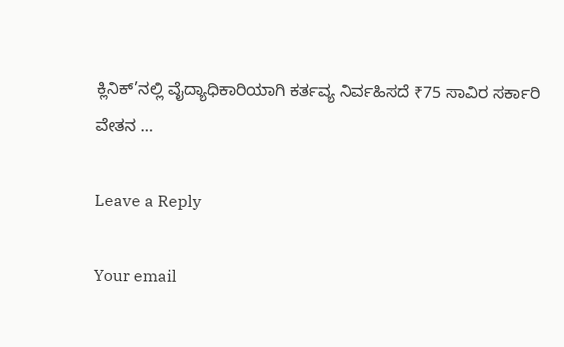ಕ್ಲಿನಿಕ್’ನಲ್ಲಿ ವೈದ್ಯಾಧಿಕಾರಿಯಾಗಿ ಕರ್ತವ್ಯ ನಿರ್ವಹಿಸದೆ ₹75 ಸಾವಿರ ಸರ್ಕಾರಿ ವೇತನ …

Leave a Reply

Your email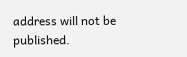address will not be published.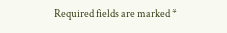Required fields are marked *